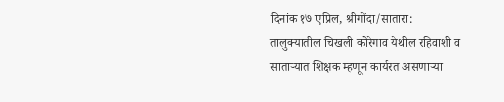दिनांक १७ एप्रिल, श्रीगोंदा/सातारा:
तालुक्यातील चिखली कोरेगाव येथील रहिवाशी व साताऱ्यात शिक्षक म्हणून कार्यरत असणाऱ्या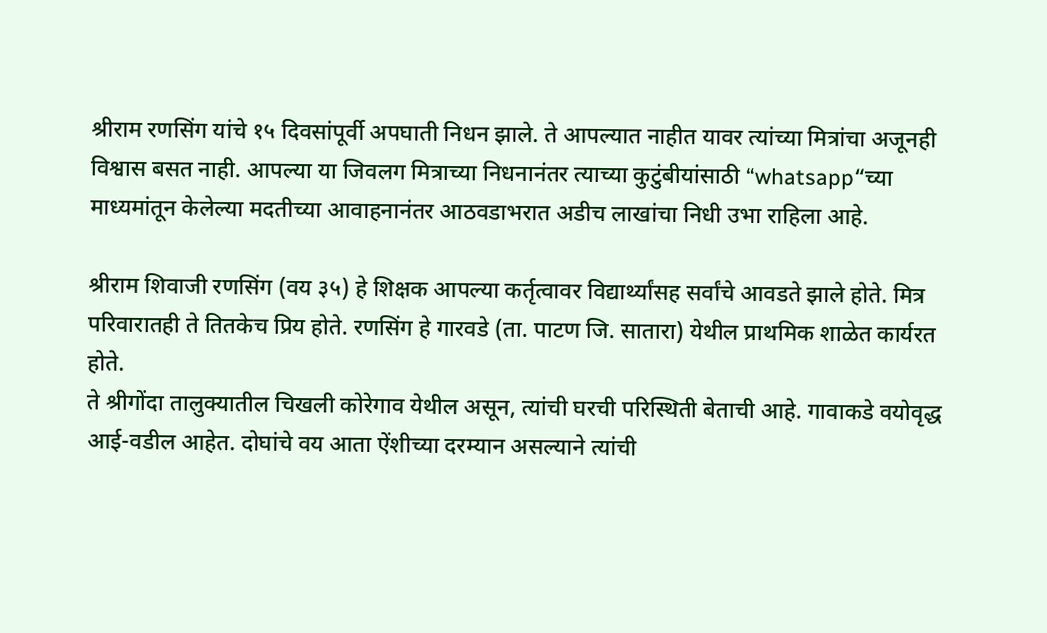श्रीराम रणसिंग यांचे १५ दिवसांपूर्वी अपघाती निधन झाले. ते आपल्यात नाहीत यावर त्यांच्या मित्रांचा अजूनही विश्वास बसत नाही. आपल्या या जिवलग मित्राच्या निधनानंतर त्याच्या कुटुंबीयांसाठी “whatsapp“च्या माध्यमांतून केलेल्या मदतीच्या आवाहनानंतर आठवडाभरात अडीच लाखांचा निधी उभा राहिला आहे.

श्रीराम शिवाजी रणसिंग (वय ३५) हे शिक्षक आपल्या कर्तृत्वावर विद्यार्थ्यांसह सर्वांचे आवडते झाले होते. मित्र परिवारातही ते तितकेच प्रिय होते. रणसिंग हे गारवडे (ता. पाटण जि. सातारा) येथील प्राथमिक शाळेत कार्यरत होते.
ते श्रीगोंदा तालुक्यातील चिखली कोरेगाव येथील असून, त्यांची घरची परिस्थिती बेताची आहे. गावाकडे वयोवृद्ध आई-वडील आहेत. दोघांचे वय आता ऐंशीच्या दरम्यान असल्याने त्यांची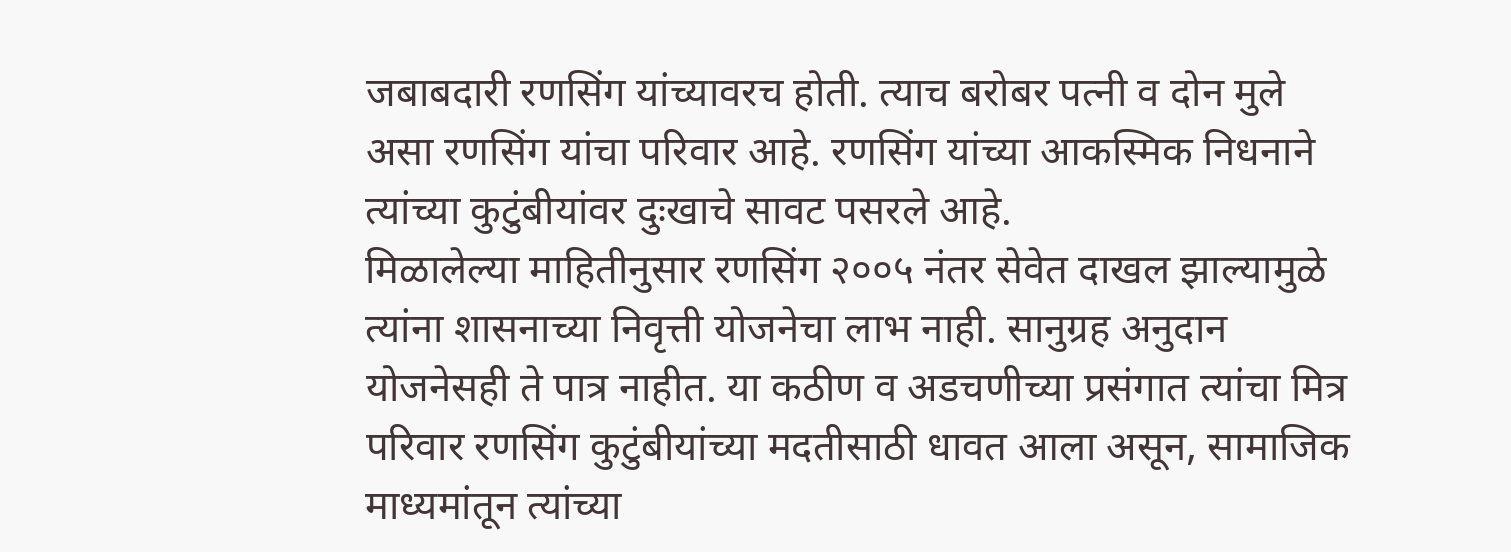जबाबदारी रणसिंग यांच्यावरच होती. त्याच बरोबर पत्नी व दोन मुले असा रणसिंग यांचा परिवार आहे. रणसिंग यांच्या आकस्मिक निधनाने त्यांच्या कुटुंबीयांवर दुःखाचे सावट पसरले आहे.
मिळालेल्या माहितीनुसार रणसिंग २००५ नंतर सेवेत दाखल झाल्यामुळे त्यांना शासनाच्या निवृत्ती योजनेचा लाभ नाही. सानुग्रह अनुदान योजनेसही ते पात्र नाहीत. या कठीण व अडचणीच्या प्रसंगात त्यांचा मित्र परिवार रणसिंग कुटुंबीयांच्या मदतीसाठी धावत आला असून, सामाजिक माध्यमांतून त्यांच्या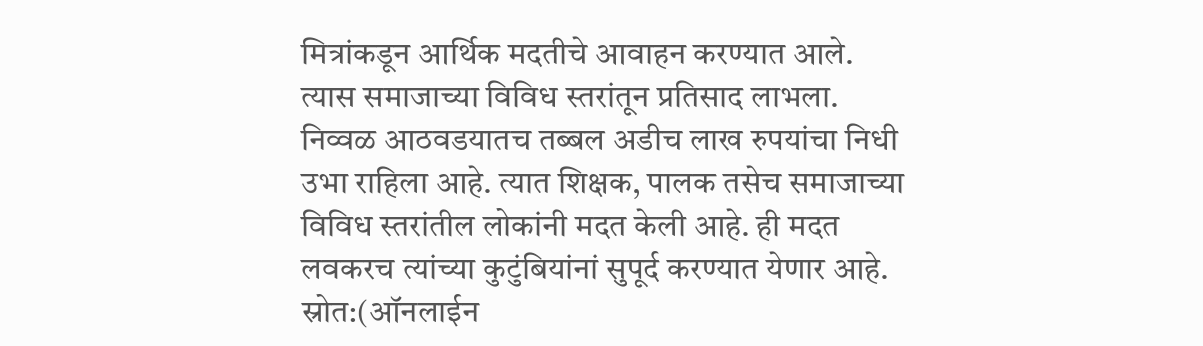मित्रांकडून आर्थिक मदतीचे आवाहन करण्यात आले. त्यास समाजाच्या विविध स्तरांतून प्रतिसाद लाभला. निव्वळ आठवडयातच तब्बल अडीच लाख रुपयांचा निधी उभा राहिला आहे. त्यात शिक्षक, पालक तसेच समाजाच्या विविध स्तरांतील लोकांनी मदत केली आहे. ही मदत लवकरच त्यांच्या कुटुंबियांनां सुपूर्द करण्यात येणार आहे.
स्रोत:(ऑनलाईन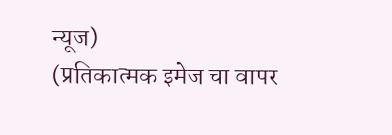न्यूज)
(प्रतिकात्मक इमेज चा वापर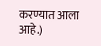करण्यात आला आहे.)